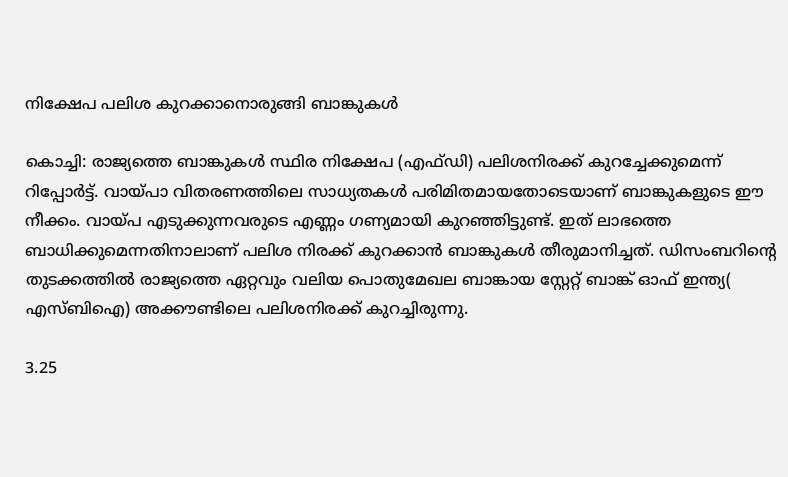നിക്ഷേപ പലിശ കുറക്കാനൊരുങ്ങി ബാങ്കുകള്‍

കൊച്ചി: രാജ്യത്തെ ബാങ്കുകള്‍ സ്ഥിര നിക്ഷേപ (എഫ്‌ഡി) പലിശനിരക്ക്‌ കുറച്ചേക്കുമെന്ന്‌ റിപ്പോര്‍ട്ട്‌. വായ്‌പാ വിതരണത്തിലെ സാധ്യതകള്‍ പരിമിതമായതോടെയാണ്‌ ബാങ്കുകളുടെ ഈ നീക്കം. വായ്‌പ എടുക്കുന്നവരുടെ എണ്ണം ഗണ്യമായി കുറഞ്ഞിട്ടുണ്ട്‌. ഇത്‌ ലാഭത്തെ ബാധിക്കുമെന്നതിനാലാണ്‌ പലിശ നിരക്ക്‌ കുറക്കാന്‍ ബാങ്കുകള്‍ തീരുമാനിച്ചത്‌. ഡിസംബറിന്റെ തുടക്കത്തില്‍ രാജ്യത്തെ ഏറ്റവും വലിയ പൊതുമേഖല ബാങ്കായ സ്റ്റേറ്റ്‌ ബാങ്ക്‌ ഓഫ്‌ ഇന്ത്യ( എസ്‌ബിഐ) അക്കൗണ്ടിലെ പലിശനിരക്ക്‌ കുറച്ചിരുന്നു.

3.25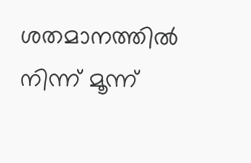ശതമാനത്തില്‍ നിന്ന്‌ മൂന്ന്‌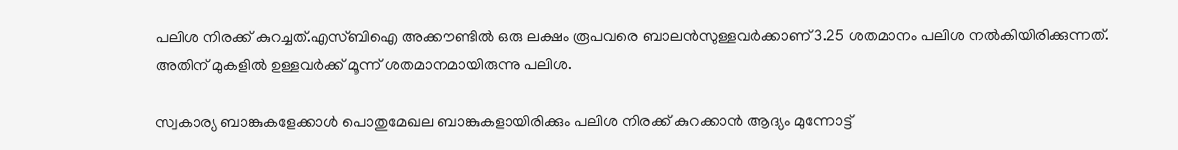പലിശ നിരക്ക്‌ കുറച്ചത്‌.എസ്‌ബിഐ അക്കൗണ്ടില്‍ ഒരു ലക്ഷം രൂപവരെ ബാലന്‍സുള്ളവര്‍ക്കാണ്‌ 3.25 ശതമാനം പലിശ നല്‍കിയിരിക്കുന്നത്‌. അതിന്‌ മുകളില്‍ ഉള്ളവര്‍ക്ക്‌ മൂന്ന്‌ ശതമാനമായിരുന്നു പലിശ.

സ്വകാര്യ ബാങ്കുകളേക്കാള്‍ പൊതുമേഖല ബാങ്കുകളായിരിക്കും പലിശ നിരക്ക്‌ കുറക്കാന്‍ ആദ്യം മുന്നോട്ട്‌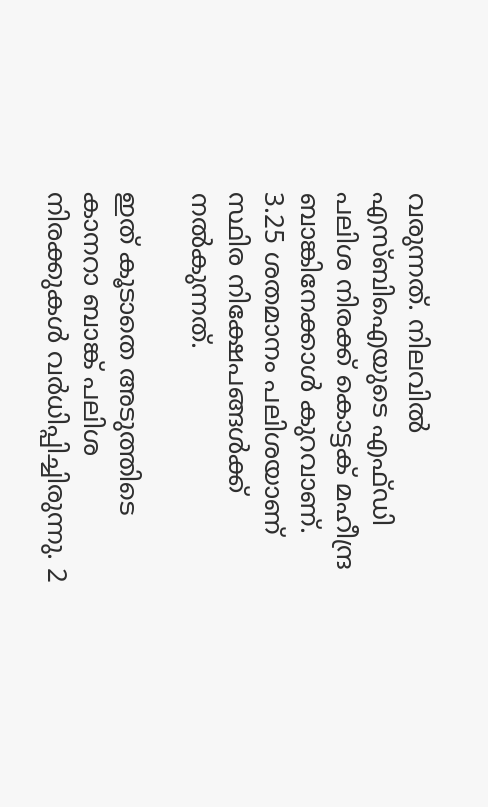വരുന്നത്‌. നിലവില്‍ എസ്‌ബിഐയുടെ എഫ്‌ഡി പലിശ നിരക്ക്‌ കൊട്ടക്‌ മഹീന്ദ്ര ബാങ്കിനേക്കാള്‍ കുറവാണ്‌. 3.25 ശതമാനം പലിശയാണ്‌ സ്ഥിര നിക്ഷേപങ്ങള്‍ക്ക്‌ നല്‍കുന്നത്‌.

ഇത്‌ കൂടാതെ അടുത്തിടെ കാനറാ ബാങ്ക്‌ പലിശ നിരക്കുകള്‍ വര്‍ധിപ്പിച്ചിരുന്നു. 2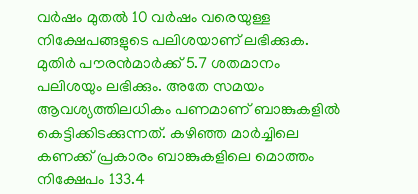വര്‍ഷം മുതല്‍ 10 വര്‍ഷം വരെയുള്ള നിക്ഷേപങ്ങളുടെ പലിശയാണ്‌ ലഭിക്കുക. മുതിര്‍ പൗരന്‍മാര്‍ക്ക്‌ 5.7 ശതമാനം പലിശയും ലഭിക്കും. അതേ സമയം ആവശ്യത്തിലധികം പണമാണ്‌ ബാങ്കുകളില്‍ കെട്ടിക്കിടക്കുന്നത്‌. കഴിഞ്ഞ മാര്‍ച്ചിലെ കണക്ക്‌ പ്രകാരം ബാങ്കുകളിലെ മൊത്തം നിക്ഷേപം 133.4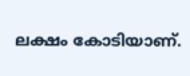ലക്ഷം കോടിയാണ്‌.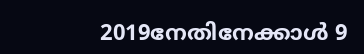2019നേതിനേക്കാള്‍ 9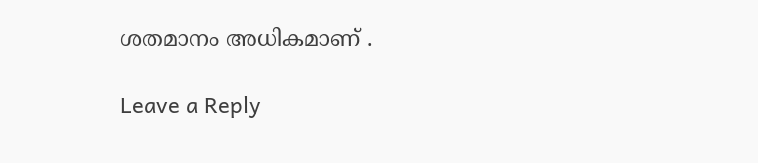ശതമാനം അധികമാണ്‌ .

Leave a Reply